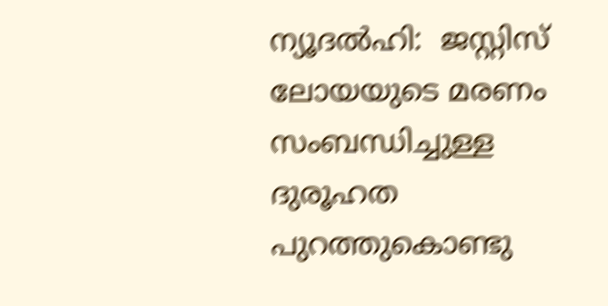ന്യൂദല്‍ഹി:  ജസ്റ്റിസ് ലോയയുടെ മരണം സംബന്ധിച്ചുള്ള ദുരൂഹത പുറത്തുകൊണ്ടു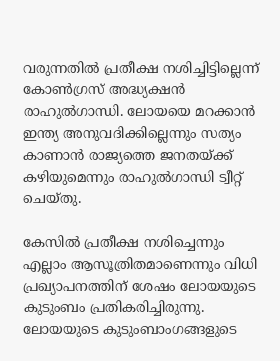വരുന്നതില്‍ പ്രതീക്ഷ നശിച്ചിട്ടില്ലെന്ന് കോണ്‍ഗ്രസ് അദ്ധ്യക്ഷന്‍ രാഹുല്‍ഗാന്ധി. ലോയയെ മറക്കാന്‍ ഇന്ത്യ അനുവദിക്കില്ലെന്നും സത്യം കാണാന്‍ രാജ്യത്തെ ജനതയ്ക്ക് കഴിയുമെന്നും രാഹുല്‍ഗാന്ധി ട്വീറ്റ് ചെയ്തു.

കേസില്‍ പ്രതീക്ഷ നശിച്ചെന്നും എല്ലാം ആസൂത്രിതമാണെന്നും വിധി പ്രഖ്യാപനത്തിന് ശേഷം ലോയയുടെ കുടുംബം പ്രതികരിച്ചിരുന്നു. ലോയയുടെ കുടുംബാംഗങ്ങളുടെ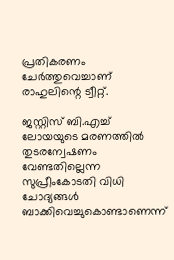പ്രതികരണം ചേര്‍ത്തുവെച്ചാണ് രാഹുലിന്റെ ട്വീറ്റ്.

ജസ്റ്റിസ് ബി.എച്ച് ലോയയുടെ മരണത്തില്‍ തുടരന്വേഷണം വേണ്ടതില്ലെന്ന സുപ്രീംകോടതി വിധി ചോദ്യങ്ങള്‍ ബാക്കിവെച്ചുകൊണ്ടാണെന്ന്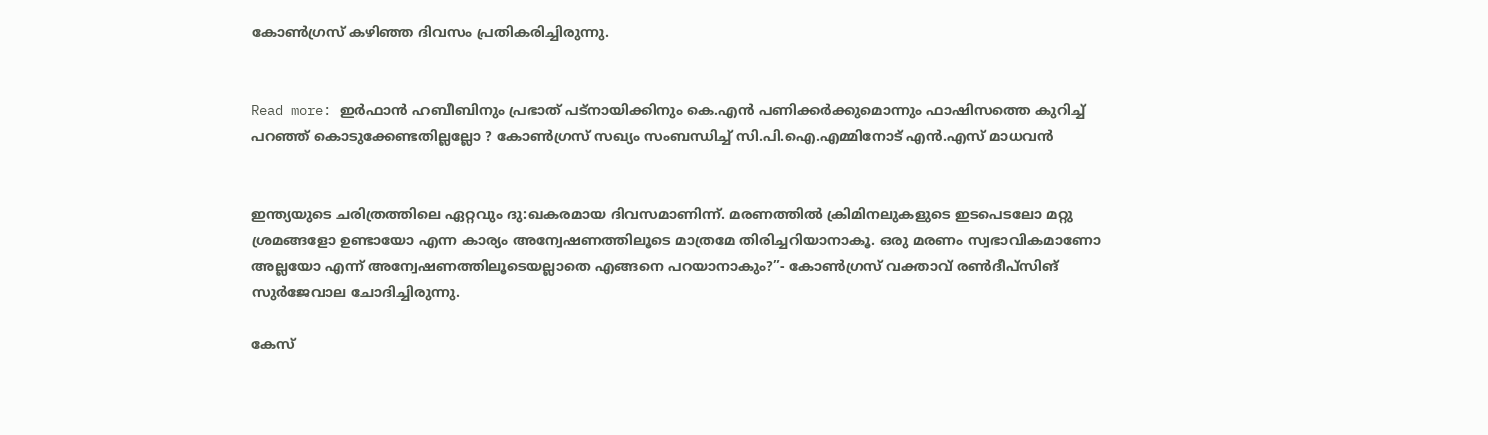കോണ്‍ഗ്രസ് കഴിഞ്ഞ ദിവസം പ്രതികരിച്ചിരുന്നു.


Read more: ഇര്‍ഫാന്‍ ഹബീബിനും പ്രഭാത് പട്‌നായിക്കിനും കെ.എന്‍ പണിക്കര്‍ക്കുമൊന്നും ഫാഷിസത്തെ കുറിച്ച് പറഞ്ഞ് കൊടുക്കേണ്ടതില്ലല്ലോ ? കോണ്‍ഗ്രസ് സഖ്യം സംബന്ധിച്ച് സി.പി.ഐ.എമ്മിനോട് എന്‍.എസ് മാധവന്‍


ഇന്ത്യയുടെ ചരിത്രത്തിലെ ഏറ്റവും ദു:ഖകരമായ ദിവസമാണിന്ന്. മരണത്തില്‍ ക്രിമിനലുകളുടെ ഇടപെടലോ മറ്റു ശ്രമങ്ങളോ ഉണ്ടായോ എന്ന കാര്യം അന്വേഷണത്തിലൂടെ മാത്രമേ തിരിച്ചറിയാനാകൂ. ഒരു മരണം സ്വഭാവികമാണോ അല്ലയോ എന്ന് അന്വേഷണത്തിലൂടെയല്ലാതെ എങ്ങനെ പറയാനാകും?”- കോണ്‍ഗ്രസ് വക്താവ് രണ്‍ദീപ്‌സിങ് സുര്‍ജേവാല ചോദിച്ചിരുന്നു.

കേസ്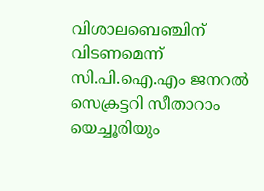വിശാലബെഞ്ചിന് വിടണമെന്ന് സി.പി.ഐ.എം ജനറല്‍ സെക്രട്ടറി സീതാറാം യെച്ചൂരിയും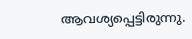ആവശ്യപ്പെട്ടിരുന്നു.